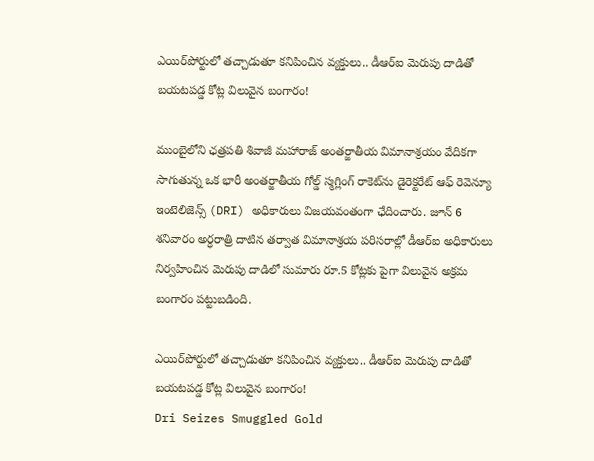ఎయిర్‌పోర్టులో తచ్చాడుతూ కనిపించిన వ్యక్తులు.. డీఆర్‌ఐ మెరుపు దాడితో బయటపడ్డ కోట్ల విలువైన బంగారం!

ముంబైలోని ఛత్రపతి శివాజీ మహారాజ్ అంతర్జాతీయ విమానాశ్రయం వేదికగా సాగుతున్న ఒక భారీ అంతర్జాతీయ గోల్డ్ స్మగ్లింగ్ రాకెట్‌ను డైరెక్టరేట్ ఆఫ్ రెవెన్యూ ఇంటెలిజెన్స్ (DRI) అధికారులు విజయవంతంగా ఛేదించారు. జూన్ 6 శనివారం అర్ధరాత్రి దాటిన తర్వాత విమానాశ్రయ పరిసరాల్లో డీఆర్‌ఐ అధికారులు నిర్వహించిన మెరుపు దాడిలో సుమారు రూ.5 కోట్లకు పైగా విలువైన అక్రమ బంగారం పట్టుబడింది.

ఎయిర్‌పోర్టులో తచ్చాడుతూ కనిపించిన వ్యక్తులు.. డీఆర్‌ఐ మెరుపు దాడితో బయటపడ్డ కోట్ల విలువైన బంగారం!
Dri Seizes Smuggled Gold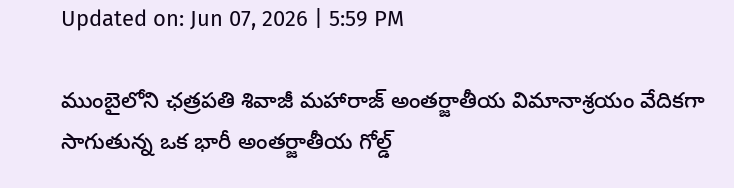Updated on: Jun 07, 2026 | 5:59 PM

ముంబైలోని ఛత్రపతి శివాజీ మహారాజ్ అంతర్జాతీయ విమానాశ్రయం వేదికగా సాగుతున్న ఒక భారీ అంతర్జాతీయ గోల్డ్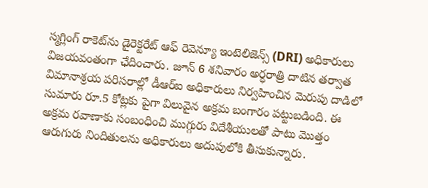స్మగ్లింగ్ రాకెట్‌ను డైరెక్టరేట్ ఆఫ్ రెవెన్యూ ఇంటెలిజెన్స్ (DRI) అధికారులు విజయవంతంగా ఛేదించారు. జూన్ 6 శనివారం అర్ధరాత్రి దాటిన తర్వాత విమానాశ్రయ పరిసరాల్లో డీఆర్‌ఐ అధికారులు నిర్వహించిన మెరుపు దాడిలో సుమారు రూ.5 కోట్లకు పైగా విలువైన అక్రమ బంగారం పట్టుబడింది. ఈ అక్రమ రవాణాకు సంబంధించి ముగ్గురు విదేశీయులతో పాటు మొత్తం ఆరుగురు నిందితులను అధికారులు అదుపులోకి తీసుకున్నారు.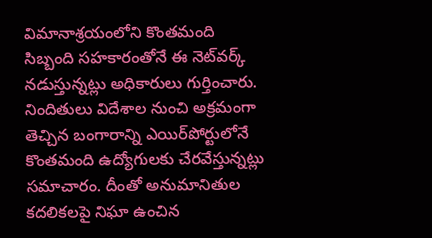విమానాశ్రయంలోని కొంతమంది సిబ్బంది సహకారంతోనే ఈ నెట్‌వర్క్ నడుస్తున్నట్లు అధికారులు గుర్తించారు. నిందితులు విదేశాల నుంచి అక్రమంగా తెచ్చిన బంగారాన్ని ఎయిర్‌పోర్టులోనే కొంతమంది ఉద్యోగులకు చేరవేస్తున్నట్లు సమాచారం. దీంతో అనుమానితుల కదలికలపై నిఘా ఉంచిన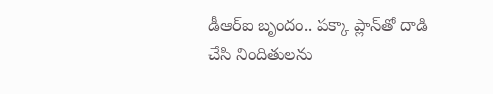డీఆర్‌ఐ బృందం.. పక్కా ప్లాన్‌తో దాడి చేసి నిందితులను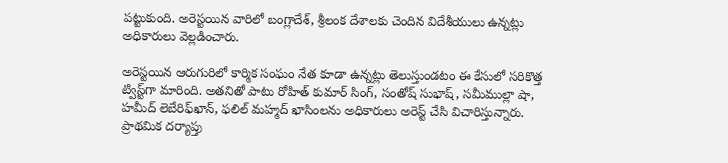పట్టుకుంది. అరెస్టయిన వారిలో బంగ్లాదేశ్, శ్రీలంక దేశాలకు చెందిన విదేశీయులు ఉన్నట్లు అధికారులు వెల్లడించారు.

అరెస్టయిన ఆరుగురిలో కార్మిక సంఘం నేత కూడా ఉన్నట్లు తెలుస్తుండటం ఈ కేసులో సరికొత్త ట్విస్ట్‌గా మారింది. అతనితో పాటు రోహిత్ కుమార్ సింగ్, సంతోష్ సుభాష్, సమీముల్లా షా, హమీద్ లెబేరిఫ్‌ఖాన్, ఫలిల్ మహ్మద్ ఖాసింలను అధికారులు అరెస్ట్ చేసి విచారిస్తున్నారు. ప్రాథమిక దర్యాప్తు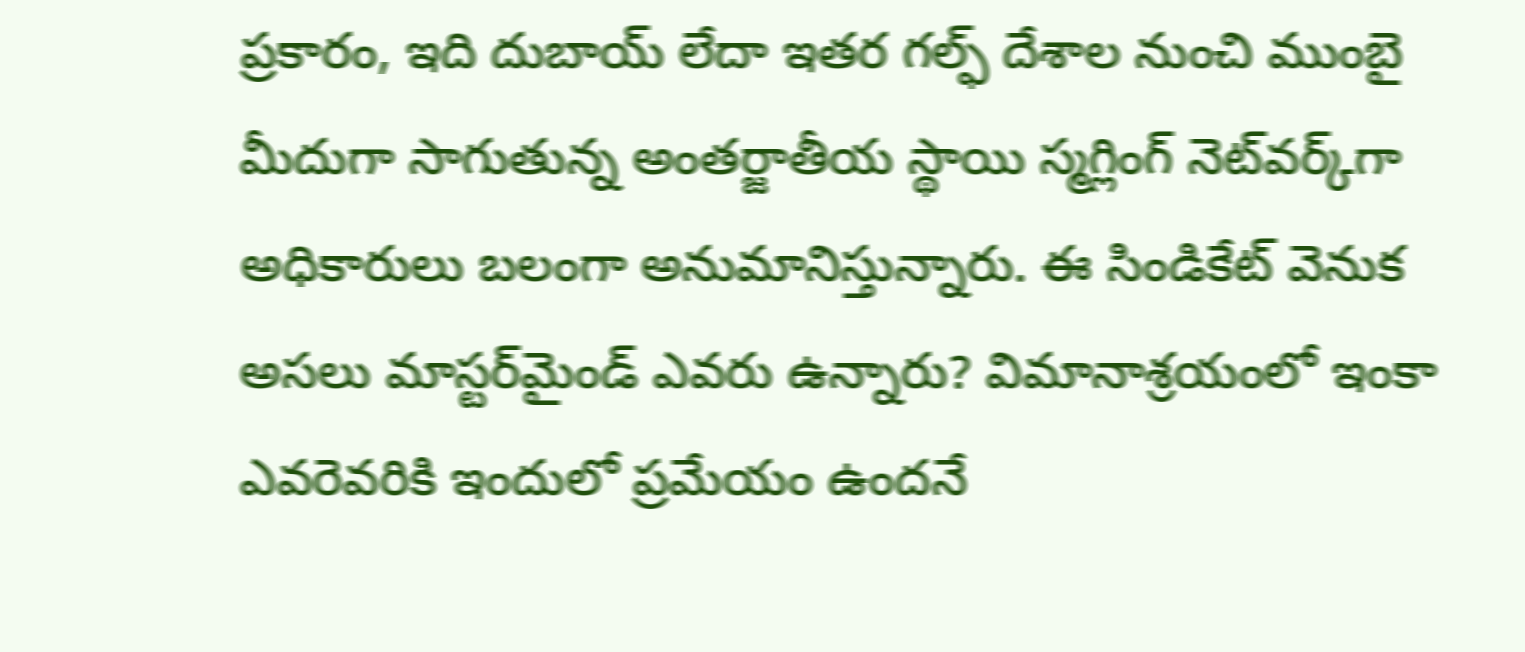ప్రకారం, ఇది దుబాయ్ లేదా ఇతర గల్ఫ్ దేశాల నుంచి ముంబై మీదుగా సాగుతున్న అంతర్జాతీయ స్థాయి స్మగ్లింగ్ నెట్‌వర్క్‌గా అధికారులు బలంగా అనుమానిస్తున్నారు. ఈ సిండికేట్ వెనుక అసలు మాస్టర్‌మైండ్ ఎవరు ఉన్నారు? విమానాశ్రయంలో ఇంకా ఎవరెవరికి ఇందులో ప్రమేయం ఉందనే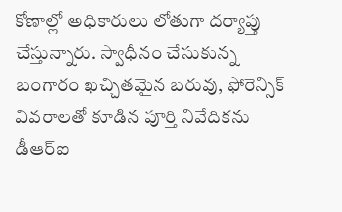కోణాల్లో అధికారులు లోతుగా దర్యాప్తు చేస్తున్నారు. స్వాధీనం చేసుకున్న బంగారం ఖచ్చితమైన బరువు, ఫోరెన్సిక్ వివరాలతో కూడిన పూర్తి నివేదికను డీఆర్‌ఐ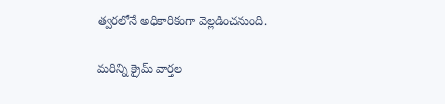త్వరలోనే అధికారికంగా వెల్లడించనుంది.

మరిన్ని క్రైమ్ వార్తల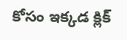కోసం ఇక్కడ క్లిక్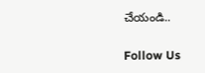చేయండి..

Follow Us